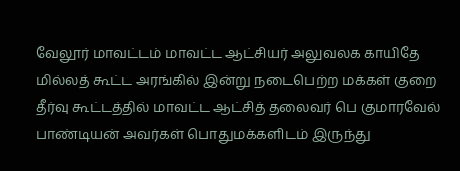வேலூர் மாவட்டம் மாவட்ட ஆட்சியர் அலுவலக காயிதே மில்லத் கூட்ட அரங்கில் இன்று நடைபெற்ற மக்கள் குறை தீர்வு கூட்டத்தில் மாவட்ட ஆட்சித் தலைவர் பெ குமாரவேல் பாண்டியன் அவர்கள் பொதுமக்களிடம் இருந்து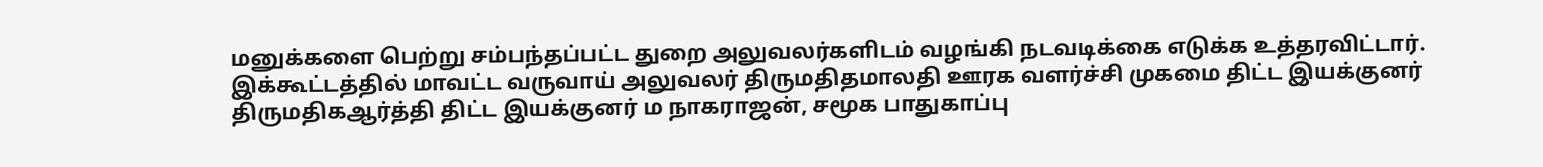மனுக்களை பெற்று சம்பந்தப்பட்ட துறை அலுவலர்களிடம் வழங்கி நடவடிக்கை எடுக்க உத்தரவிட்டார்.
இக்கூட்டத்தில் மாவட்ட வருவாய் அலுவலர் திருமதிதமாலதி ஊரக வளர்ச்சி முகமை திட்ட இயக்குனர் திருமதிகஆர்த்தி திட்ட இயக்குனர் ம நாகராஜன், சமூக பாதுகாப்பு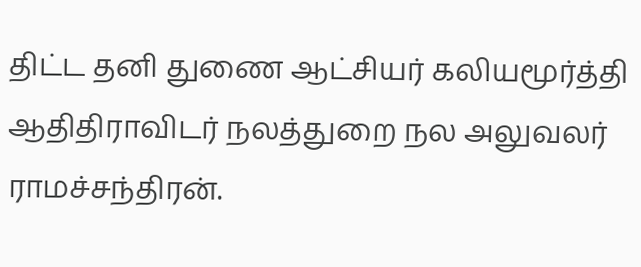திட்ட தனி துணை ஆட்சியர் கலியமூர்த்தி ஆதிதிராவிடர் நலத்துறை நல அலுவலர் ராமச்சந்திரன்.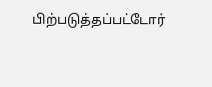பிற்படுத்தப்பட்டோர்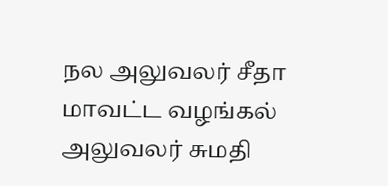நல அலுவலர் சீதா மாவட்ட வழங்கல் அலுவலர் சுமதி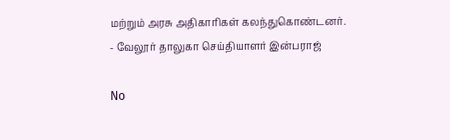மற்றும் அரசு அதிகாரிகள் கலந்துகொண்டனர்.
- வேலூர் தாலுகா செய்தியாளர் இன்பராஜ்

No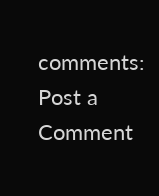comments:
Post a Comment